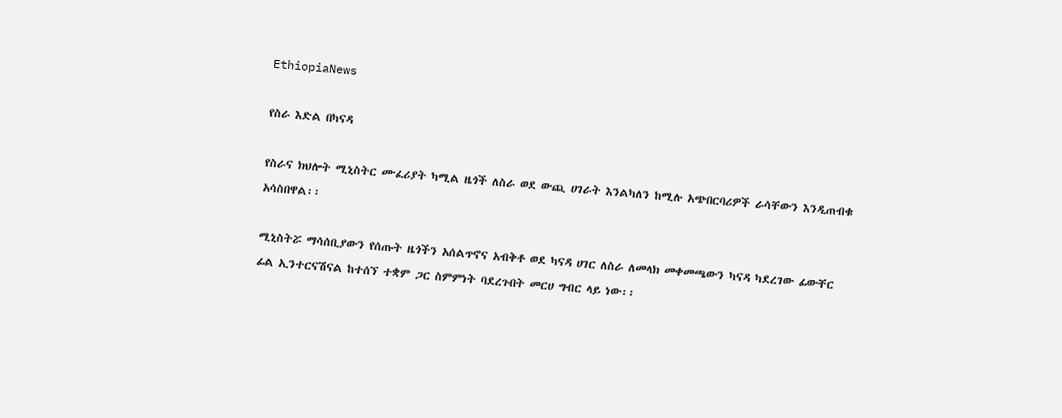EthiopiaNews

የስራ እድል በካናዳ

የስራና ክህሎት ሚኒስትር ሙፈሪያት ካሚል ዜጎች ለስራ ወደ ውጪ ሀገራት እንልካለን ከሚሉ አጭበርባሪዎች ራሳቸውን እንዲጠብቁ አሳስበዋል፡፡

ሚኒስትሯ ማሳሰቢያውን የሰጡት ዜጎችን አሰልጥኖና አብቅቶ ወደ ካናዳ ሀገር ለስራ ለመላክ መቀመጫውን ካናዳ ካደረገው ፊውቸር ፊል ኢንተርናሽናል ከተሰኘ ተቋም ጋር ስምምነት ባደረጉበት መርሀ ግብር ላይ ነው፡፡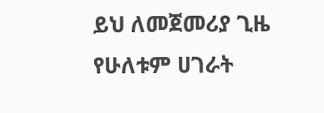ይህ ለመጀመሪያ ጊዜ የሁለቱም ሀገራት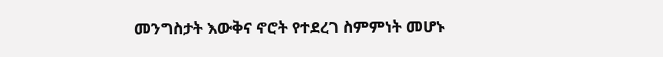መንግስታት እውቅና ኖሮት የተደረገ ስምምነት መሆኑ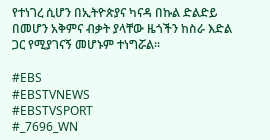የተነገረ ሲሆን በኢትዮጵያና ካናዳ በኩል ድልድይ በመሆን አቅምና ብቃት ያላቸው ዜጎችን ከስራ እድል ጋር የሚያገናኝ መሆኑም ተነግሯል፡፡

#EBS
#EBSTVNEWS
#EBSTVSPORT
#_7696_WN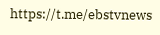https://t.me/ebstvnews